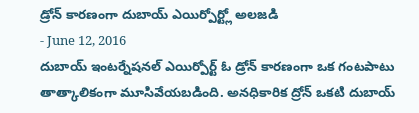డ్రోన్ కారణంగా దుబాయ్ ఎయిర్పోర్ట్లో అలజడి
- June 12, 2016
దుబాయ్ ఇంటర్నేషనల్ ఎయిర్పోర్ట్ ఓ డ్రోన్ కారణంగా ఒక గంటపాటు తాత్కాలికంగా మూసివేయబడింది. అనధికారిక ద్రోన్ ఒకటి దుబాయ్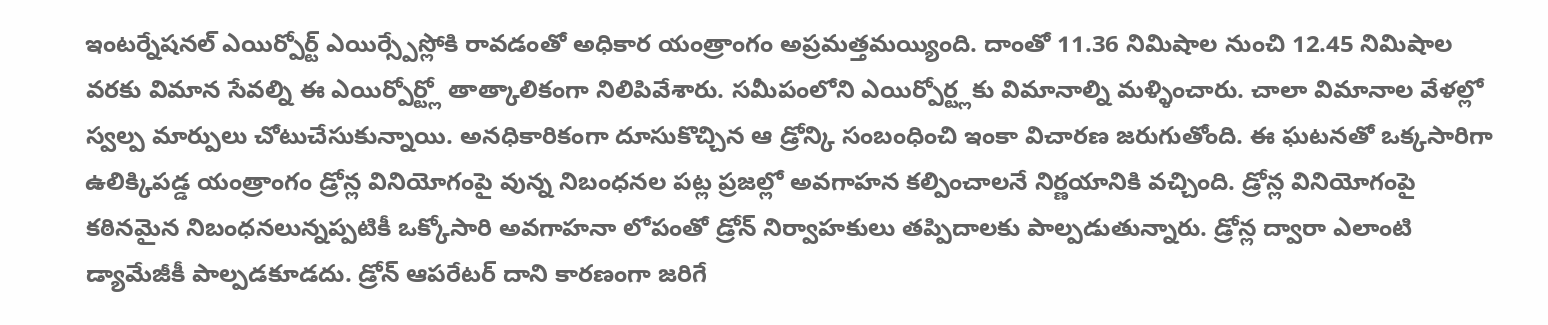ఇంటర్నేషనల్ ఎయిర్పోర్ట్ ఎయిర్స్పేస్లోకి రావడంతో అధికార యంత్రాంగం అప్రమత్తమయ్యింది. దాంతో 11.36 నిమిషాల నుంచి 12.45 నిమిషాల వరకు విమాన సేవల్ని ఈ ఎయిర్పోర్ట్లో తాత్కాలికంగా నిలిపివేశారు. సమీపంలోని ఎయిర్పోర్ట్లకు విమానాల్ని మళ్ళించారు. చాలా విమానాల వేళల్లో స్వల్ప మార్పులు చోటుచేసుకున్నాయి. అనధికారికంగా దూసుకొచ్చిన ఆ డ్రోన్కి సంబంధించి ఇంకా విచారణ జరుగుతోంది. ఈ ఘటనతో ఒక్కసారిగా ఉలిక్కిపడ్డ యంత్రాంగం డ్రోన్ల వినియోగంపై వున్న నిబంధనల పట్ల ప్రజల్లో అవగాహన కల్పించాలనే నిర్ణయానికి వచ్చింది. డ్రోన్ల వినియోగంపై కఠినమైన నిబంధనలున్నప్పటికీ ఒక్కోసారి అవగాహనా లోపంతో డ్రోన్ నిర్వాహకులు తప్పిదాలకు పాల్పడుతున్నారు. డ్రోన్ల ద్వారా ఎలాంటి డ్యామేజీకీ పాల్పడకూడదు. డ్రోన్ ఆపరేటర్ దాని కారణంగా జరిగే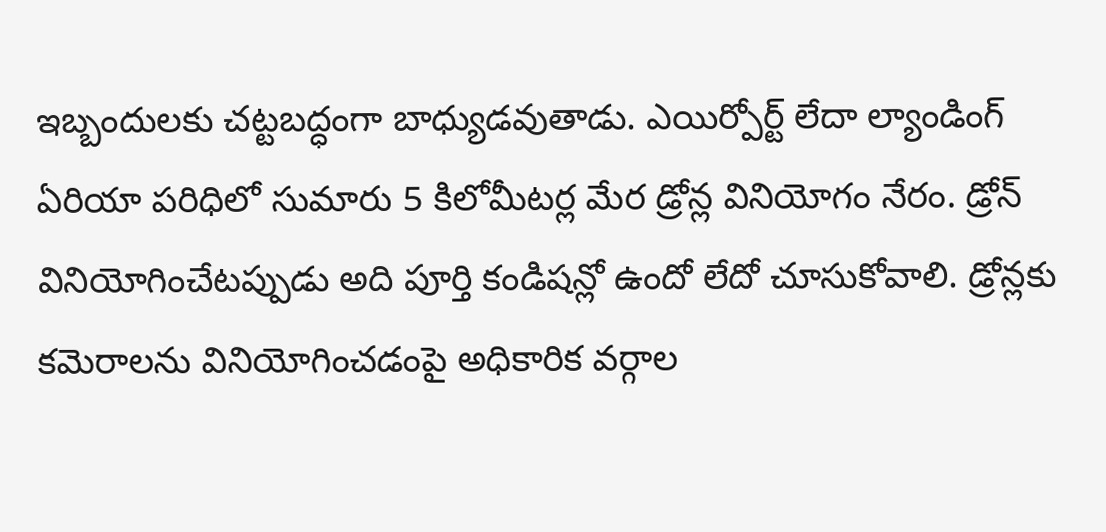ఇబ్బందులకు చట్టబద్ధంగా బాధ్యుడవుతాడు. ఎయిర్పోర్ట్ లేదా ల్యాండింగ్ ఏరియా పరిధిలో సుమారు 5 కిలోమీటర్ల మేర డ్రోన్ల వినియోగం నేరం. డ్రోన్ వినియోగించేటప్పుడు అది పూర్తి కండిషన్లో ఉందో లేదో చూసుకోవాలి. డ్రోన్లకు కమెరాలను వినియోగించడంపై అధికారిక వర్గాల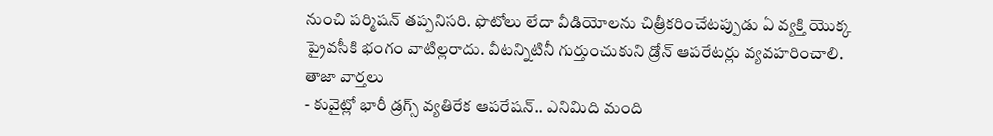నుంచి పర్మిషన్ తప్పనిసరి. ఫొటోలు లేదా వీడియోలను చిత్రీకరించేటప్పుడు ఏ వ్యక్తి యొక్క ప్రైవసీకి భంగం వాటిల్లరాదు. వీటన్నిటినీ గుర్తుంచుకుని డ్రోన్ ఆపరేటర్లు వ్యవహరించాలి.
తాజా వార్తలు
- కువైట్లో భారీ డ్రగ్స్ వ్యతిరేక ఆపరేషన్.. ఎనిమిది మంది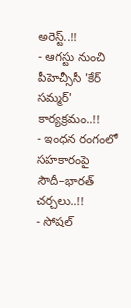అరెస్ట్..!!
- ఆగస్టు నుంచి పీహెచ్సీసీ 'కేర్ సమ్మర్' కార్యక్రమం..!!
- ఇంధన రంగంలో సహకారంపై సౌదీ–భారత్ చర్చలు..!!
- సోషల్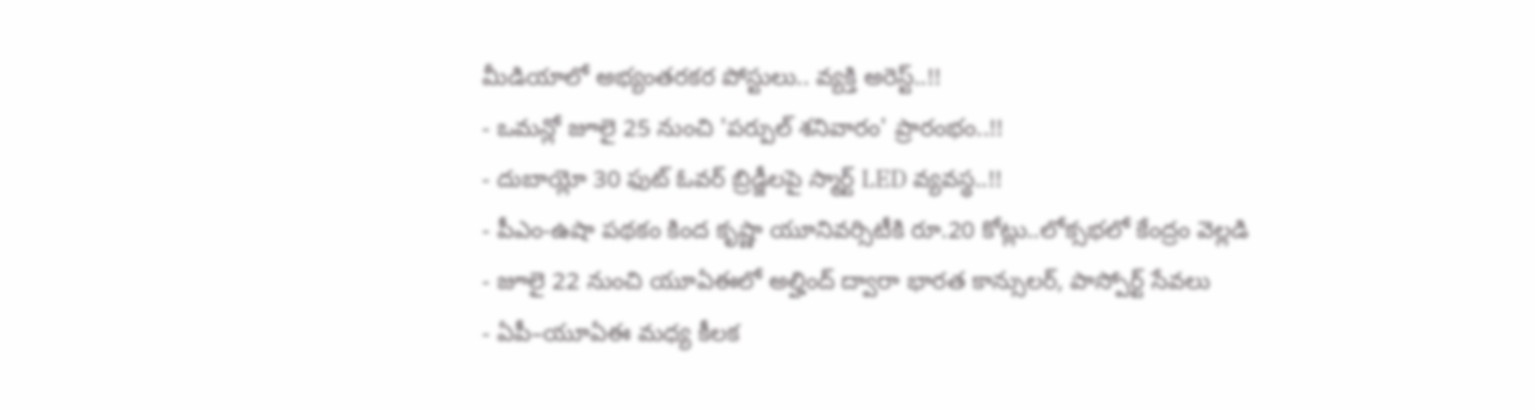మీడియాలో అభ్యంతరకర పోస్టులు.. వ్యక్తి అరెస్ట్..!!
- ఒమన్లో జూలై 25 నుంచి 'పర్పుల్ శనివారం' ప్రారంభం..!!
- దుబాయ్లో 30 ఫుట్ ఓవర్ బ్రిడ్జీలపై స్మార్ట్ LED వ్యవస్థ..!!
- పీఎం-ఉషా పథకం కింద కృష్ణా యూనివర్సిటీకి రూ.20 కోట్లు..లోక్సభలో కేంద్రం వెల్లడి
- జూలై 22 నుంచి యూఏఈలో అల్హింద్ ద్వారా భారత కాన్సులర్, పాస్పోర్ట్ సేవలు
- ఏపీ–యూఏఈ మధ్య కీలక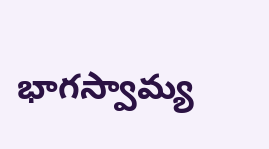భాగస్వామ్య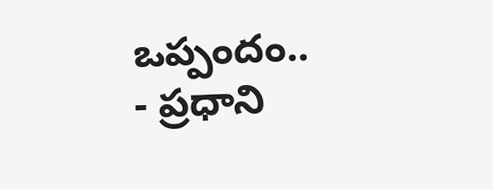ఒప్పందం..
- ప్రధాని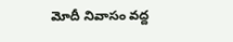మోదీ నివాసం వద్ద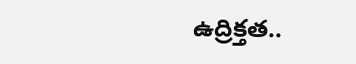ఉద్రిక్తత..